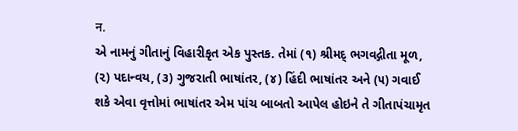न.
એ નામનું ગીતાનું વિહારીકૃત એક પુસ્તક. તેમાં (૧) શ્રીમદ્ ભગવદ્ગીતા મૂળ, (૨) પદાન્વય, (૩) ગુજરાતી ભાષાંતર, (૪) હિંદી ભાષાંતર અને (૫) ગવાઈ શકે એવા વૃત્તોમાં ભાષાંતર એમ પાંચ બાબતો આપેલ હોઇને તે ગીતાપંચામૃત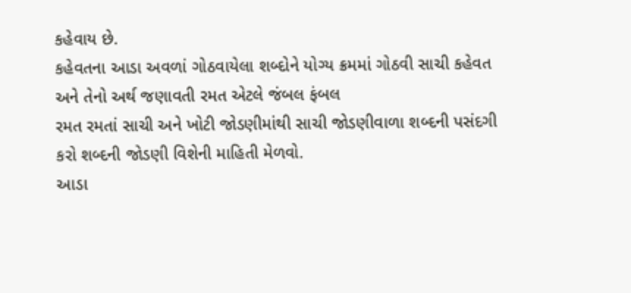કહેવાય છે.
કહેવતના આડા અવળાં ગોઠવાયેલા શબ્દોને યોગ્ય ક્રમમાં ગોઠવી સાચી કહેવત અને તેનો અર્થ જણાવતી રમત એટલે જંબલ ફંબલ
રમત રમતાં સાચી અને ખોટી જોડણીમાંથી સાચી જોડણીવાળા શબ્દની પસંદગી કરો શબ્દની જોડણી વિશેની માહિતી મેળવો.
આડા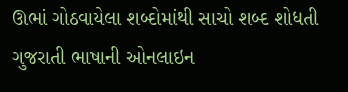ઊભાં ગોઠવાયેલા શબ્દોમાંથી સાચો શબ્દ શોધતી ગુજરાતી ભાષાની ઓનલાઇન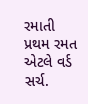રમાતી પ્રથમ રમત એટલે વર્ડ સર્ચ.